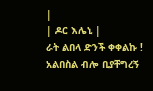|
| ዶር እሌኒ |
ራት ልበላ ድንች ቀቀልኩ ! አልበስል ብሎ ቢያቸግረኝ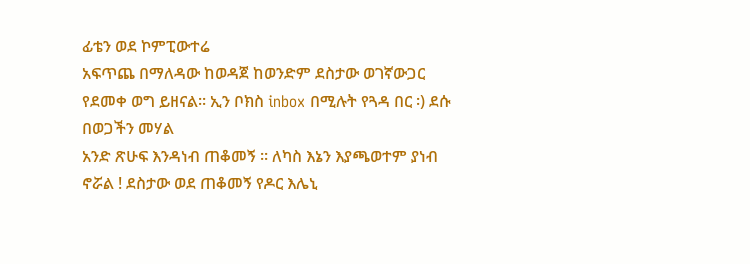ፊቴን ወደ ኮምፒውተሬ
አፍጥጨ በማለዳው ከወዳጀ ከወንድም ደስታው ወገኛውጋር የደመቀ ወግ ይዘናል፡፡ ኢን ቦክስ inbox በሚሉት የጓዳ በር ፡) ደሱ በወጋችን መሃል
አንድ ጽሁፍ እንዳነብ ጠቆመኝ ፡፡ ለካስ እኔን እያጫወተም ያነብ ኖሯል ! ደስታው ወደ ጠቆመኝ የዶር እሌኒ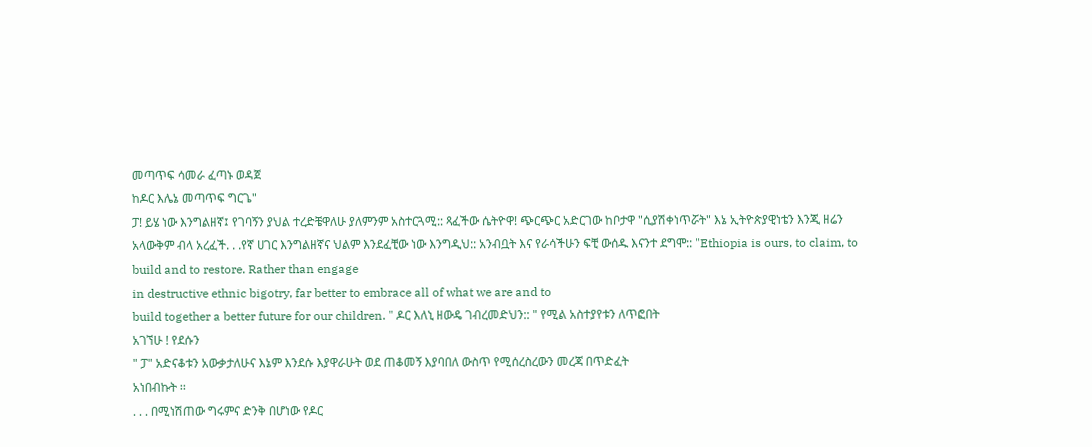መጣጥፍ ሳመራ ፈጣኑ ወዳጀ
ከዶር እሌኔ መጣጥፍ ግርጌ"
ፓ! ይሄ ነው እንግልዘኛ፤ የገባኝን ያህል ተረድቼዋለሁ ያለምንም አስተርጓሚ:: ጻፈችው ሴትዮዋ! ጭርጭር አድርገው ከቦታዋ "ሲያሽቀነጥሯት" እኔ ኢትዮጵያዊነቴን እንጂ ዘሬን አላውቅም ብላ አረፈች. . .የኛ ሀገር እንግልዘኛና ህልም እንደፈቺው ነው እንግዲህ:: አንብቧት እና የራሳችሁን ፍቺ ውሰዱ እናንተ ደግሞ:: "Ethiopia is ours, to claim, to build and to restore. Rather than engage
in destructive ethnic bigotry, far better to embrace all of what we are and to
build together a better future for our children. " ዶር እለኒ ዘውዴ ገብረመድህን:: " የሚል አስተያየቱን ለጥፎበት
አገኘሁ ! የደሱን
" ፓ" አድናቆቱን አውቃታለሁና እኔም እንደሱ እያዋራሁት ወደ ጠቆመኝ እያባበለ ውስጥ የሚሰረስረውን መረጃ በጥድፈት
አነበብኩት ፡፡
. . . በሚነሽጠው ግሩምና ድንቅ በሆነው የዶር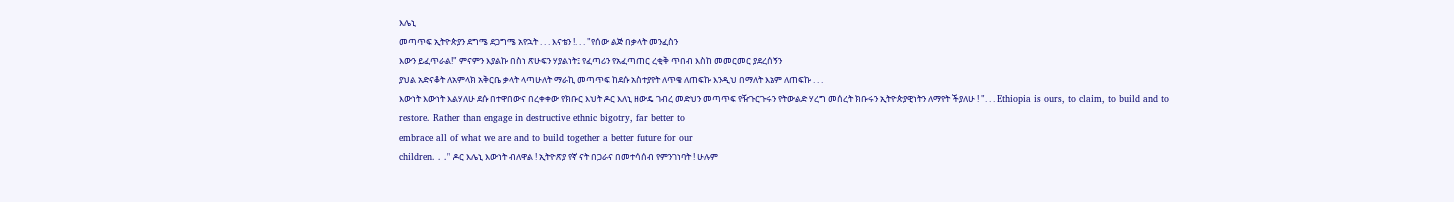እሌኒ
መጣጥፍ ኢትዮጵያን ደግሜ ደጋግሜ አየኋት . . . እናቴን !. . . "የሰው ልጅ በቃላት መንፈስን
እውን ይፈጥራል!" ምናምን እያልኩ በስነ ጽሁፍን ሃያልነት፤ የፈጣሪን የአፈጣጠር ረቂቅ ጥበብ እስከ መመርመር ያደረሰኝን
ያህል አድናቆት ለአምላክ አቅርቤ ቃላት ላጣሁለት ማራኪ መጣጥፍ ከደሱ አስተያየት ለጥቄ ለጠፍኩ እንዲህ በማለት እኔም ለጠፍኩ . . .
እውነት እውነት እልሃለሁ ደሱ በተዋበውና በረቀቀው የክቡር እህት ዶር እለኒ ዘውዴ ገብረ መድህን መጣጥፍ የዥጉርጉሩን የትውልድ ሃረግ መሰረት ክቡሩን ኢትዮጵያዊነትን ለማየት ችያለሁ ! ". . . Ethiopia is ours, to claim, to build and to
restore. Rather than engage in destructive ethnic bigotry, far better to
embrace all of what we are and to build together a better future for our
children. . ." ዶር እሌኒ እውነት ብለዋል ! ኢትዮጽያ የኛ ናት በጋራና በመተሳሰብ የምንገነባት ! ሁሉም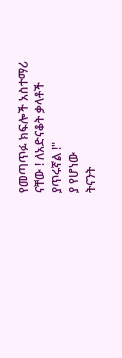የመጣጥፉ ክፍሎች አስተማሪ ናቸው ! ለአድናቆት ቃላቶች ያጥሩኛል !"
ያ የሆነው
ትናንት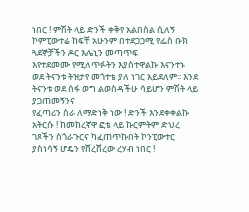ነበር ! ምሽት ላይ ድንች ቀቅየ አልበስል ሲለኝ ኮምፒውተሬ ከፍቸ አሁንም በተደጋጋሚ የፌስ ቡክ ጓደኞቻችን ዶር እሌኒን መጣጥፍ
እየተደመሙ የሚለጥፉትን እያስተዋልኩ እናንተኑ
ወደ ትናንቱ ትዝታየ መጎተቴ ያለ ነገር አይደለም፡፡ እንደ ትናንቱ ወደ ሰፋ ወግ ልወስዳችሁ ሳይሆን ምሽት ላይ ያጋጠመኝንና
የፈጣሪን ስራ ለማድነቅ ነው ! ድንች እንደቀቀልኩ አትርሱ ! ከመከረኛዋ ፎቴ ላይ ኩርምትም ድህረ
ገጾችን ስጎራጉርና ካፈጠጥኩበት ኮንፒውተር ያስነሳኝ ሆዴን የሸረሸረው ረሃብ ነበር !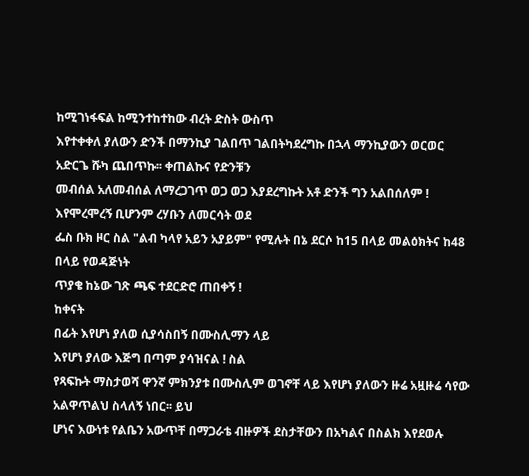ከሚገነፋፍል ከሚንተከተከው ብረት ድስት ውስጥ
እየተቀቀለ ያለውን ድንች በማንኪያ ገልበጥ ገልበትካደረግኩ በኋላ ማንኪያውን ወርወር አድርጌ ሹካ ጨበጥኩ፡፡ ቀጠልኩና የድንቹን
መብሰል አለመብሰል ለማረጋገጥ ወጋ ወጋ እያደረግኩት አቶ ድንች ግን አልበሰለም ! እየሞረሞረኝ ቢሆንም ረሃቡን ለመርሳት ወደ
ፌስ ቡክ ዞር ስል "ልብ ካላየ አይን አያይም" የሚሉት በኔ ደርሶ ከ15 በላይ መልዕክትና ከ48 በላይ የወዳጅነት
ጥያቄ ከኔው ገጽ ጫፍ ተደርድሮ ጠበቀኝ !
ከቀናት
በፊት እየሆነ ያለወ ሲያሳስበኝ በሙስሊማን ላይ
እየሆነ ያለው እጅግ በጣም ያሳዝናል ! ስል
የጻፍኩት ማስታወሻ ዋንኛ ምክንያቱ በሙስሊም ወገኖቸ ላይ እየሆነ ያለውን ዙሬ አዟዙሬ ሳየው አልዋጥልህ ስላለኝ ነበር፡፡ ይህ
ሆነና እውነቱ የልቤን አውጥቸ በማጋራቴ ብዙዎች ደስታቸውን በአካልና በስልክ እየደወሉ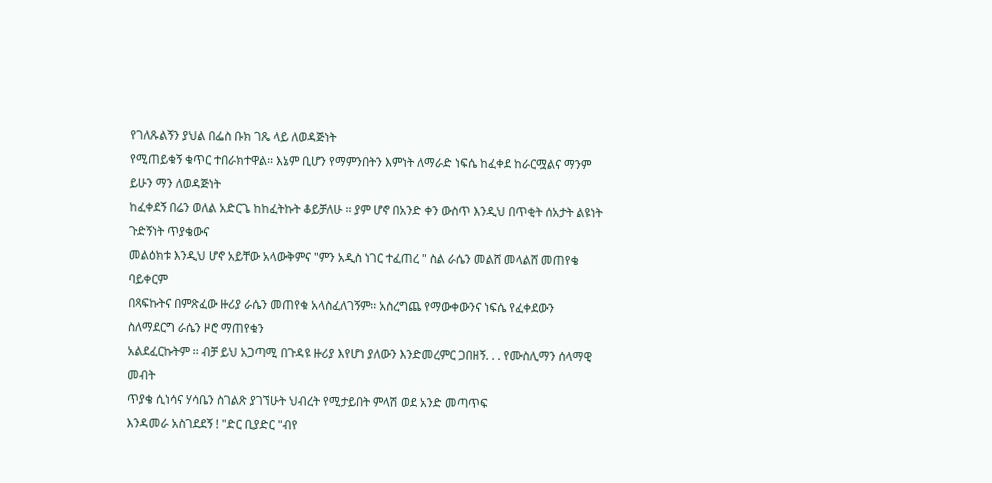የገለጹልኝን ያህል በፌስ ቡክ ገጼ ላይ ለወዳጅነት
የሚጠይቁኝ ቁጥር ተበራክተዋል፡፡ እኔም ቢሆን የማምንበትን እምነት ለማራድ ነፍሴ ከፈቀደ ከራርሟልና ማንም ይሁን ማን ለወዳጅነት
ከፈቀደኝ በሬን ወለል አድርጌ ከከፈትኩት ቆይቻለሁ ፡፡ ያም ሆኖ በአንድ ቀን ውስጥ እንዲህ በጥቂት ሰአታት ልዩነት ጉድኝነት ጥያቄውና
መልዕክቱ እንዲህ ሆኖ አይቸው አላውቅምና "ምን አዲስ ነገር ተፈጠረ " ስል ራሴን መልሸ መላልሸ መጠየቄ ባይቀርም
በጻፍኩትና በምጽፈው ዙሪያ ራሴን መጠየቁ አላስፈለገኝም፡፡ አስረግጨ የማውቀውንና ነፍሴ የፈቀደውን ስለማደርግ ራሴን ዞሮ ማጠየቁን
አልደፈርኩትም ፡፡ ብቻ ይህ አጋጣሚ በጉዳዩ ዙሪያ እየሆነ ያለውን እንድመረምር ጋበዘኝ. . . የሙስሊማን ሰላማዊ መብት
ጥያቄ ሲነሳና ሃሳቤን ስገልጽ ያገኘሁት ህብረት የሚታይበት ምላሽ ወደ አንድ መጣጥፍ
እንዳመራ አስገደደኝ ! "ድር ቢያድር "ብየ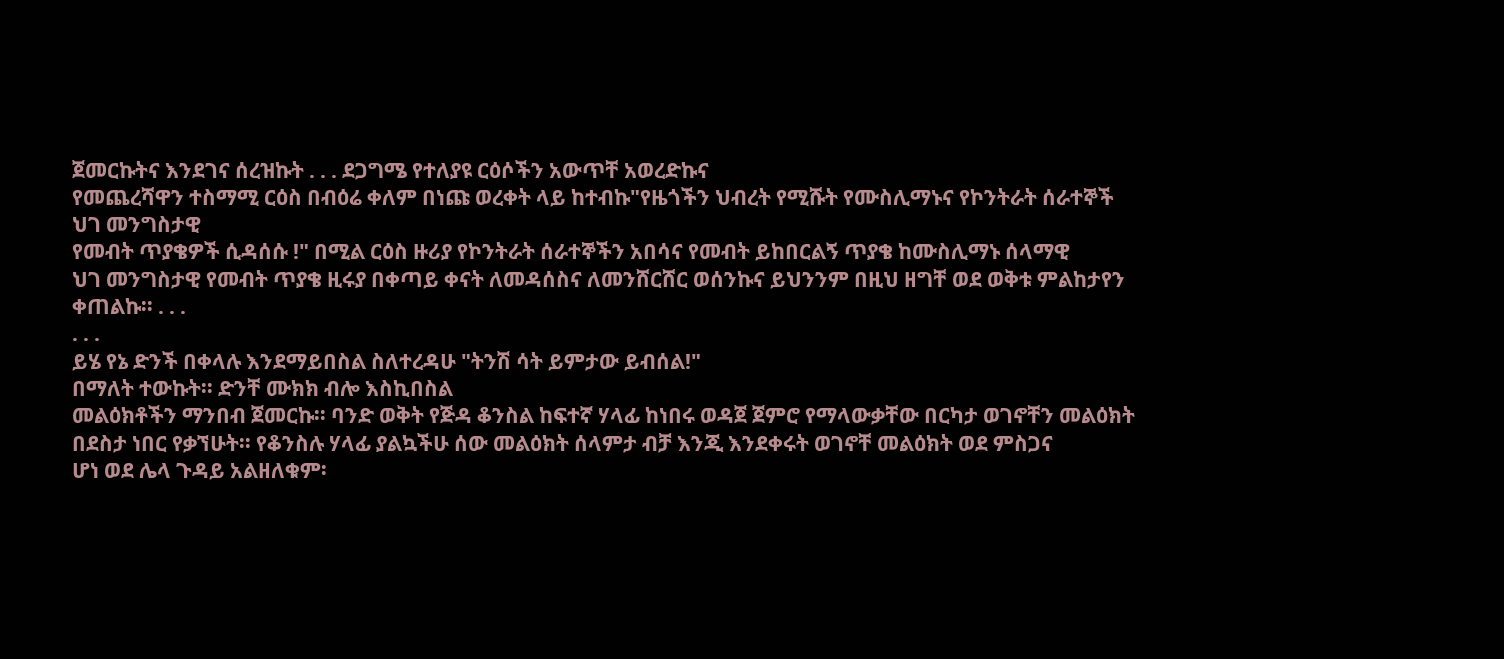ጀመርኩትና እንደገና ሰረዝኩት . . . ደጋግሜ የተለያዩ ርዕሶችን አውጥቸ አወረድኩና
የመጨረሻዋን ተስማሚ ርዕስ በብዕሬ ቀለም በነጩ ወረቀት ላይ ከተብኩ"የዜጎችን ህብረት የሚሹት የሙስሊማኑና የኮንትራት ሰራተኞች
ህገ መንግስታዊ
የመብት ጥያቄዎች ሲዳሰሱ !" በሚል ርዕስ ዙሪያ የኮንትራት ሰራተኞችን አበሳና የመብት ይከበርልኝ ጥያቄ ከሙስሊማኑ ሰላማዊ
ህገ መንግስታዊ የመብት ጥያቄ ዚሩያ በቀጣይ ቀናት ለመዳሰስና ለመንሸርሸር ወሰንኩና ይህንንም በዚህ ዘግቸ ወደ ወቅቱ ምልከታየን
ቀጠልኩ፡፡ . . .
. . .
ይሄ የኔ ድንች በቀላሉ እንደማይበስል ስለተረዳሁ "ትንሽ ሳት ይምታው ይብሰል!"
በማለት ተውኩት፡፡ ድንቸ ሙክክ ብሎ እስኪበስል
መልዕክቶችን ማንበብ ጀመርኩ፡፡ ባንድ ወቅት የጅዳ ቆንስል ከፍተኛ ሃላፊ ከነበሩ ወዳጀ ጀምሮ የማላውቃቸው በርካታ ወገኖቸን መልዕክት
በደስታ ነበር የቃኘሁት፡፡ የቆንስሉ ሃላፊ ያልኳችሁ ሰው መልዕክት ሰላምታ ብቻ እንጂ እንደቀሩት ወገኖቸ መልዕክት ወደ ምስጋና
ሆነ ወደ ሌላ ጉዳይ አልዘለቁም፡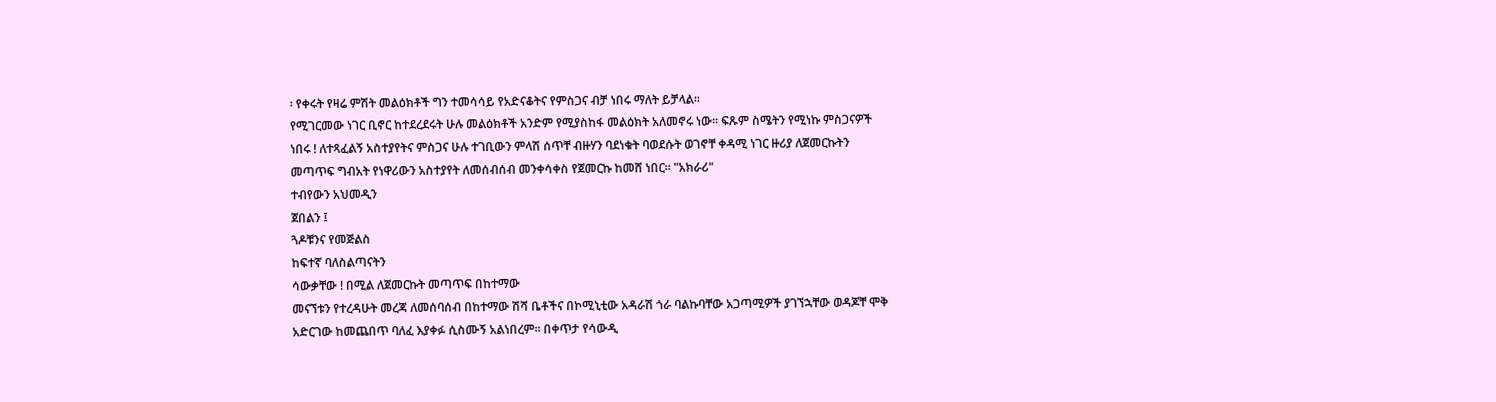፡ የቀሩት የዛሬ ምሽት መልዕክቶች ግን ተመሳሳይ የአድናቆትና የምስጋና ብቻ ነበሩ ማለት ይቻላል፡፡
የሚገርመው ነገር ቢኖር ከተደረደሩት ሁሉ መልዕክቶች አንድም የሚያስከፋ መልዕክት አለመኖሩ ነው፡፡ ፍጹም ስሜትን የሚነኩ ምስጋናዎች
ነበሩ ! ለተጻፈልኝ አስተያየትና ምስጋና ሁሉ ተገቢውን ምላሽ ሰጥቸ ብዙሃን ባደነቁት ባወደሱት ወገኖቸ ቀዳሚ ነገር ዙሪያ ለጀመርኩትን
መጣጥፍ ግብአት የነዋሪውን አስተያየት ለመሰብሰብ መንቀሳቀስ የጀመርኩ ከመሸ ነበር፡፡ "አክራሪ"
ተብየውን አህመዲን
ጀበልን ፤
ጓዶቹንና የመጅልስ
ከፍተኛ ባለስልጣናትን
ሳውቃቸው ! በሚል ለጀመርኩት መጣጥፍ በከተማው
መናኘቱን የተረዳሁት መረጃ ለመሰባሰብ በከተማው ሽሻ ቤቶችና በኮሚኒቲው አዳራሽ ጎራ ባልኩባቸው አጋጣሚዎች ያገኘኋቸው ወዳጆቸ ሞቅ
አድርገው ከመጨበጥ ባለፈ እያቀፉ ሲስሙኝ አልነበረም፡፡ በቀጥታ የሳውዲ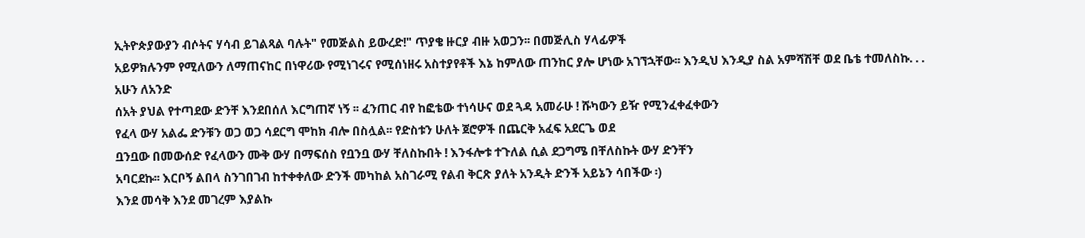ኢትዮጵያውያን ብሶትና ሃሳብ ይገልጻል ባሉት" የመጅልስ ይውረድ!" ጥያቄ ዙርያ ብዙ አወጋን፡፡ በመጅሊስ ሃላፊዎች
አይዎክሉንም የሚለውን ለማጠናከር በነዋሪው የሚነገሩና የሚሰነዘሩ አስተያየቶች እኔ ከምለው ጠንከር ያሎ ሆነው አገኘኋቸው፡፡ እንዲህ እንዲያ ስል አምሻሽቸ ወደ ቤቴ ተመለስኩ. . .
አሁን ለአንድ
ሰአት ያህል የተጣደው ድንቸ እንደበሰለ እርግጠኛ ነኝ ፡፡ ፈንጠር ብየ ከፎቴው ተነሳሁና ወደ ጓዳ አመራሁ ! ሹካውን ይዥ የሚንፈቀፈቀውን
የፈላ ውሃ አልፌ ድንቹን ወጋ ወጋ ሳደርግ ሞከክ ብሎ በስሏል፡፡ የድስቱን ሁለት ጀሮዎች በጨርቅ አፈፍ አደርጌ ወደ
ቧንቧው በመውሰድ የፈላውን ሙቅ ውሃ በማፍሰስ የቧንቧ ውሃ ቸለስኩበት ! እንፋሎቱ ተጉለል ሲል ደጋግሜ በቸለስኩት ውሃ ድንቸን
አባርደኩ፡፡ እርቦኝ ልበላ ስንገበገብ ከተቀቀለው ድንች መካከል አስገራሚ የልብ ቅርጽ ያለት አንዲት ድንች አይኔን ሳበችው ፡)
እንደ መሳቅ እንደ መገረም እያልኩ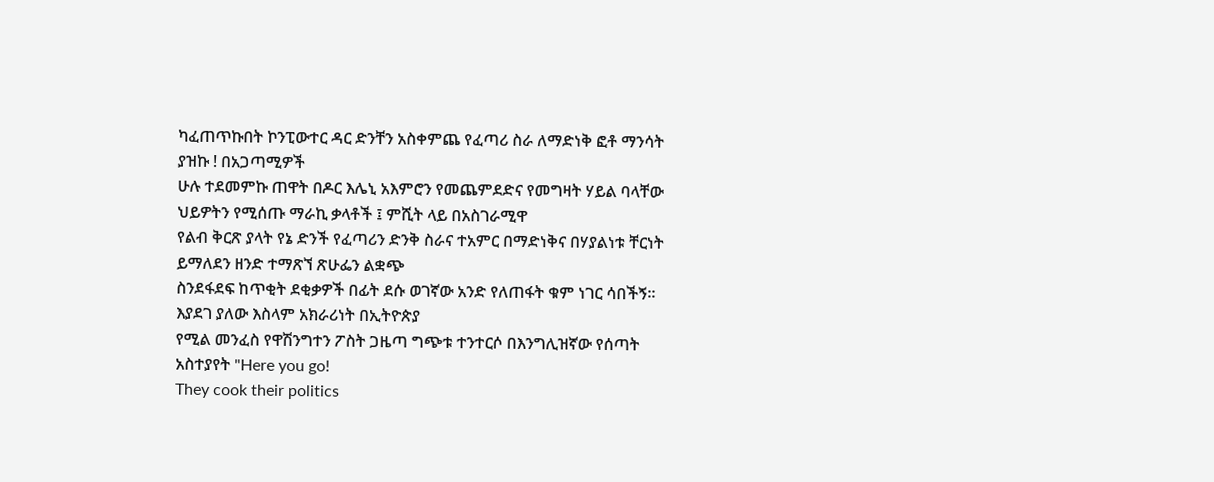ካፈጠጥኩበት ኮንፒውተር ዳር ድንቸን አስቀምጨ የፈጣሪ ስራ ለማድነቅ ፎቶ ማንሳት ያዝኩ ! በአጋጣሚዎች
ሁሉ ተደመምኩ ጠዋት በዶር እሌኒ አእምሮን የመጨምደድና የመግዛት ሃይል ባላቸው ህይዎትን የሚሰጡ ማራኪ ቃላቶች ፤ ምሺት ላይ በአስገራሚዋ
የልብ ቅርጽ ያላት የኔ ድንች የፈጣሪን ድንቅ ስራና ተአምር በማድነቅና በሃያልነቱ ቸርነት ይማለደን ዘንድ ተማጽኘ ጽሁፌን ልቋጭ
ስንደፋደፍ ከጥቂት ደቂቃዎች በፊት ደሱ ወገኛው አንድ የለጠፋት ቁም ነገር ሳበችኝ፡፡ እያደገ ያለው እስላም አክራሪነት በኢትዮጵያ
የሚል መንፈስ የዋሽንግተን ፖስት ጋዜጣ ግጭቱ ተንተርሶ በእንግሊዝኛው የሰጣት አስተያየት "Here you go!
They cook their politics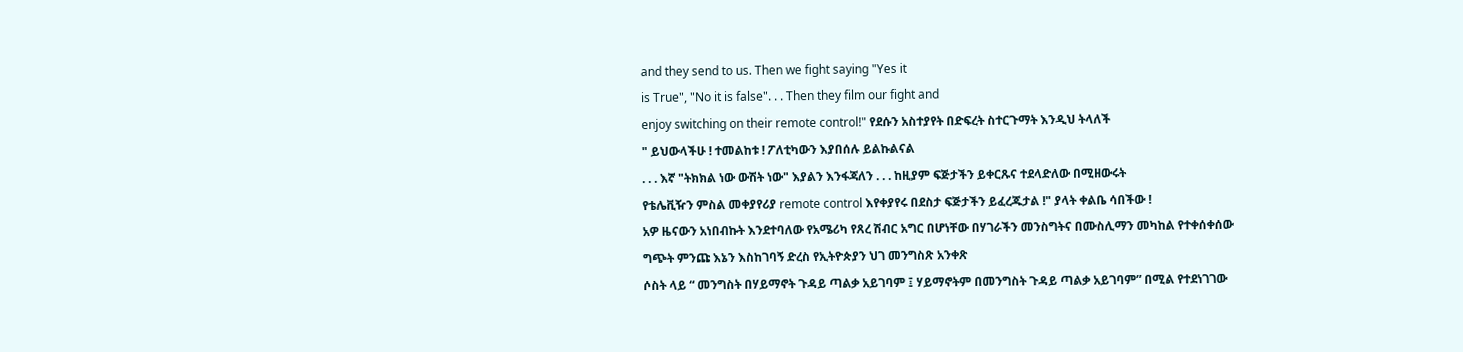and they send to us. Then we fight saying "Yes it
is True", "No it is false". . . Then they film our fight and
enjoy switching on their remote control!" የደሱን አስተያየት በድፍረት ስተርጉማት እንዲህ ትላለች
" ይህውላችሁ ! ተመልከቱ ! ፖለቲካውን እያበሰሉ ይልኩልናል
. . . እኛ "ትክክል ነው ውሽት ነው" እያልን እንፋጃለን . . . ከዚያም ፍጅታችን ይቀርጹና ተደላድለው በሚዘውሩት
የቴሌቪዥን ምስል መቀያየሪያ remote control እየቀያየሩ በደስታ ፍጅታችን ይፈረጁታል !" ያላት ቀልቤ ሳበችው !
አዎ ዜናውን አነበብኩት እንደተባለው የአሜሪካ የጸረ ሽብር አግር በሆነቸው በሃገራችን መንስግትና በሙስሊማን መካከል የተቀሰቀሰው
ግጭት ምንጩ እኔን እስከገባኝ ድረስ የኢትዮጵያን ህገ መንግስጽ አንቀጽ
ሶስት ላይ “ መንግስት በሃይማኖት ጉዳይ ጣልቃ አይገባም ፤ ሃይማኖትም በመንግስት ጉዳይ ጣልቃ አይገባም” በሚል የተደነገገው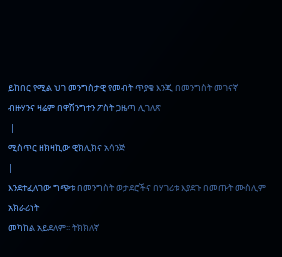ይከበር የሚል ህገ መንግስታዊ የመብት ጥያቄ እንጂ በመንግስት መገናኛ
ብዙሃንና ዛሬም በዋሽንግተን ፖስት ጋዜጣ ሊገለጽ
 |
ሚስጥር ዘክዛኪው ዊክሊክና አሳንጅ
|
እንደተፈለገው ግጭቱ በመንግስት ወታደሮችና በሃገሪቱ እያደጉ በመጡት ሙስሊም አክራሪነት
መካከል አይደለም፡፡ ትክክለኛ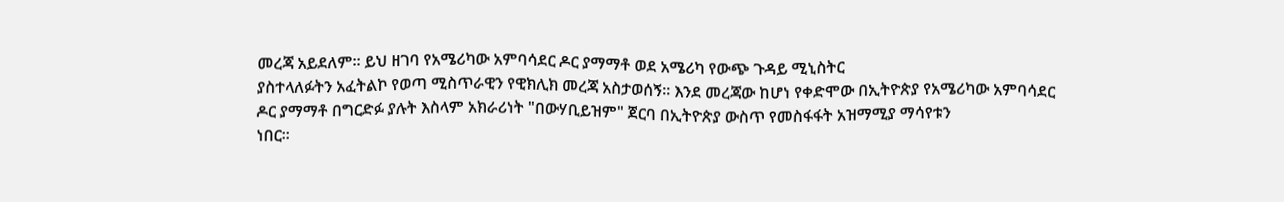መረጃ አይደለም፡፡ ይህ ዘገባ የአሜሪካው አምባሳደር ዶር ያማማቶ ወደ አሜሪካ የውጭ ጉዳይ ሚኒስትር
ያስተላለፉትን አፈትልኮ የወጣ ሚስጥራዊን የዊክሊክ መረጃ አስታወሰኝ፡፡ እንደ መረጃው ከሆነ የቀድሞው በኢትዮጵያ የአሜሪካው አምባሳደር
ዶር ያማማቶ በግርድፉ ያሉት እስላም አክራሪነት "በውሃቢይዝም" ጀርባ በኢትዮጵያ ውስጥ የመስፋፋት አዝማሚያ ማሳየቱን
ነበር፡፡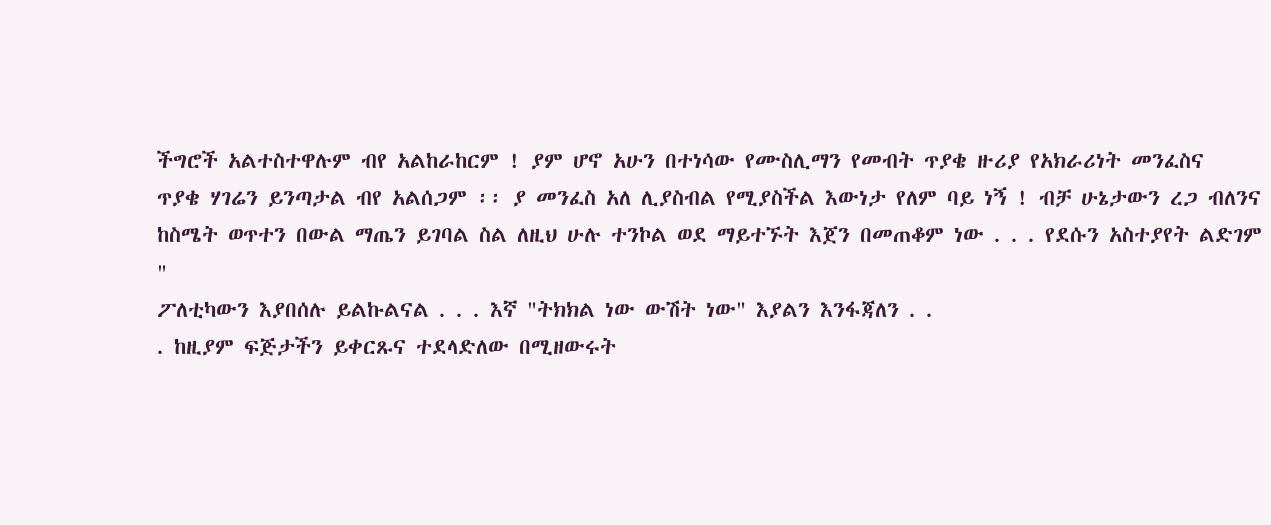ችግሮች አልተስተዋሉም ብየ አልከራከርም ! ያም ሆኖ አሁን በተነሳው የሙስሊማን የመብት ጥያቄ ዙሪያ የአክራሪነት መንፈስና
ጥያቄ ሃገሬን ይንጣታል ብየ አልሰጋም ፡፡ ያ መንፈስ አለ ሊያስብል የሚያስችል እውነታ የለም ባይ ነኝ ! ብቻ ሁኔታውን ረጋ ብለንና
ከስሜት ወጥተን በውል ማጤን ይገባል ስል ለዚህ ሁሉ ተንኮል ወደ ማይተኙት እጀን በመጠቆም ነው . . . የደሱን አስተያየት ልድገም
"
ፖለቲካውን እያበሰሉ ይልኩልናል . . . እኛ "ትክክል ነው ውሽት ነው" እያልን እንፋጃለን . .
. ከዚያም ፍጅታችን ይቀርጹና ተደላድለው በሚዘውሩት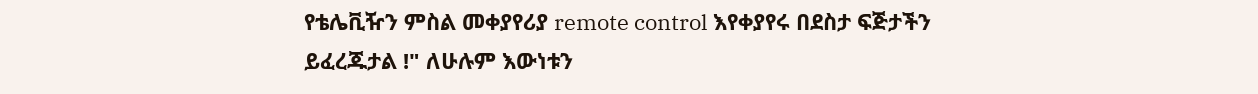የቴሌቪዥን ምስል መቀያየሪያ remote control እየቀያየሩ በደስታ ፍጅታችን
ይፈረጁታል !" ለሁሉም እውነቱን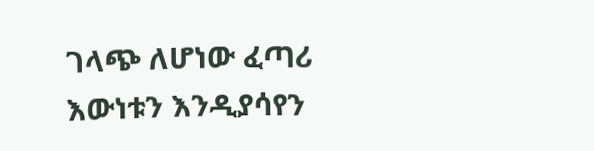ገላጭ ለሆነው ፈጣሪ እውነቱን እንዲያሳየን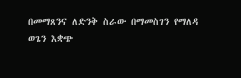በመማጸንና ለድንቅ ስራው በማመስገን የማለዳ
ወጌን እቋጭ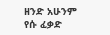ዘንድ አሁንም የሱ ፈቃድ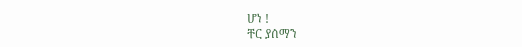ሆነ !
ቸር ያሰማን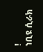!
ነቢዩ ሲራክ